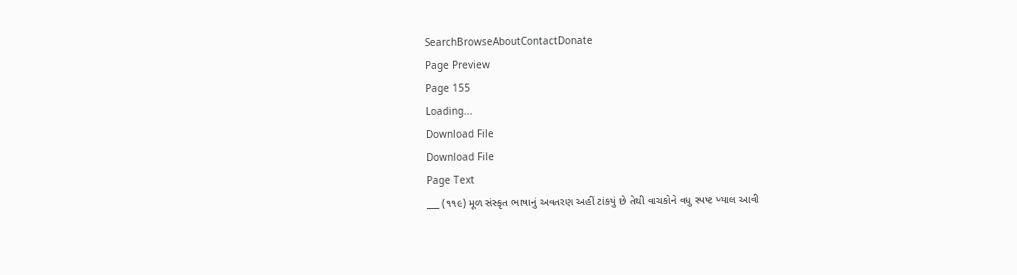SearchBrowseAboutContactDonate
Page Preview
Page 155
Loading...
Download File
Download File
Page Text
___ (૧૧૯) મૂળ સંસ્કૃત ભાષાનું અવતરણ અહીં ટાંકયું છે તેથી વાચકોને વધુ સ્પષ્ટ ખ્યાલ આવી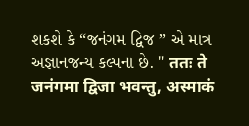શકશે કે “જનંગમ દ્વિજ ” એ માત્ર અજ્ઞાનજન્ય કલ્પના છે. " ततः ते जनंगमा द्विजा भवन्तु, अस्माकं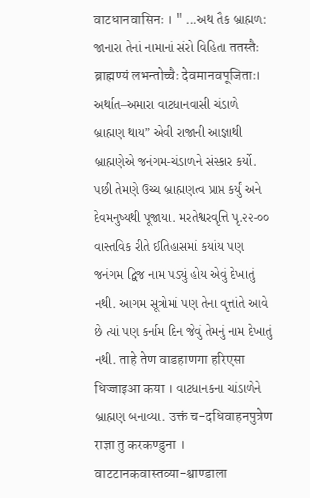वाटधानवासिनः । " ...અથ તૈક બ્રાહ્મળ: જાનારા તેનાં નામાનાં સંરો વિહિતા ततस्तैः ब्राह्मण्यं लभन्तोच्चैः देवमानवपूजिताः। અર્થાત–અમારા વાટધાનવાસી ચંડાળે બ્રાહ્મણ થાય” એવી રાજાની આજ્ઞાથી બ્રાહ્મણેએ જનંગમ-ચંડાળને સંસ્કાર કર્યો. પછી તેમણે ઉચ્ચ બ્રાહ્મણત્વ પ્રાપ્ત કર્યું અને દેવમનુષ્યથી પૂજાયા. મરતેશ્વરવૃત્તિ પૃ.૨૨-૦૦ વાસ્તવિક રીતે ઈતિહાસમાં કયાંય પણ જનંગમ દ્વિજ નામ પડ્યું હોય એવું દેખાતું નથી. આગમ સૂત્રોમાં પણ તેના વૃત્તાંતે આવે છે ત્યાં પણ કર્નામ દિન જેવું તેમનું નામ દેખાતું નથી. ताहे तेण वाडहाणगा हरिएसा धिज्जाइआ कया । વાટધાનકના ચાંડાળેને બ્રાહ્મણ બનાવ્યા. उक्तं च-दधिवाहनपुत्रेण राज्ञा तु करकण्डुना । वाटटानकवास्तव्या-श्वाण्डाला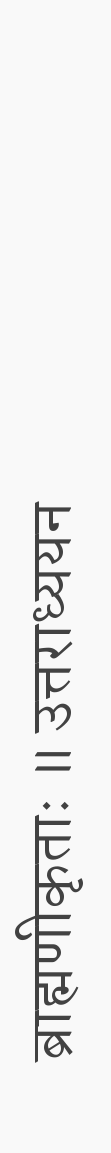ब्राह्मणीकृताः ॥ उत्तराध्ययन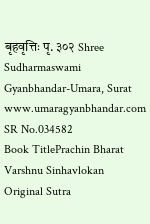बृहवृत्तिः पृ. ३०२ Shree Sudharmaswami Gyanbhandar-Umara, Surat www.umaragyanbhandar.com
SR No.034582
Book TitlePrachin Bharat Varshnu Sinhavlokan
Original Sutra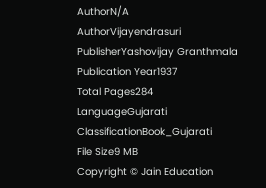AuthorN/A
AuthorVijayendrasuri
PublisherYashovijay Granthmala
Publication Year1937
Total Pages284
LanguageGujarati
ClassificationBook_Gujarati
File Size9 MB
Copyright © Jain Education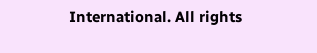International. All rights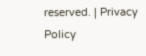reserved. | Privacy Policy